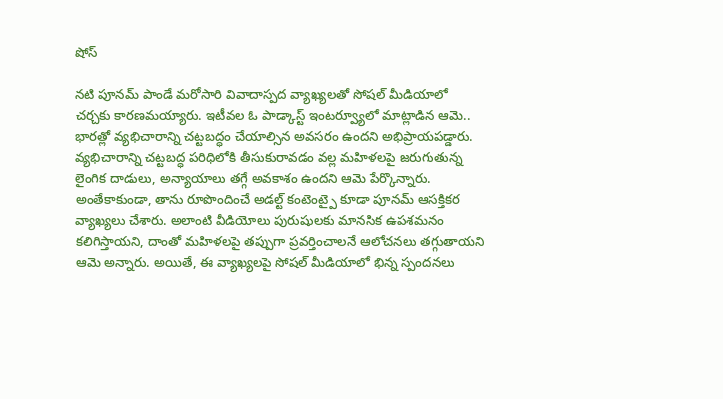షోస్

నటి పూనమ్ పాండే మరోసారి వివాదాస్పద వ్యాఖ్యలతో సోషల్ మీడియాలో చర్చకు కారణమయ్యారు. ఇటీవల ఓ పాడ్కాస్ట్ ఇంటర్వ్యూలో మాట్లాడిన ఆమె.. భారత్లో వ్యభిచారాన్ని చట్టబద్ధం చేయాల్సిన అవసరం ఉందని అభిప్రాయపడ్డారు. వ్యభిచారాన్ని చట్టబద్ధ పరిధిలోకి తీసుకురావడం వల్ల మహిళలపై జరుగుతున్న లైంగిక దాడులు, అన్యాయాలు తగ్గే అవకాశం ఉందని ఆమె పేర్కొన్నారు.
అంతేకాకుండా, తాను రూపొందించే అడల్ట్ కంటెంట్పై కూడా పూనమ్ ఆసక్తికర వ్యాఖ్యలు చేశారు. అలాంటి వీడియోలు పురుషులకు మానసిక ఉపశమనం కలిగిస్తాయని, దాంతో మహిళలపై తప్పుగా ప్రవర్తించాలనే ఆలోచనలు తగ్గుతాయని ఆమె అన్నారు. అయితే, ఈ వ్యాఖ్యలపై సోషల్ మీడియాలో భిన్న స్పందనలు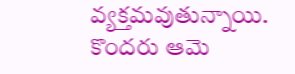వ్యక్తమవుతున్నాయి. కొందరు ఆమె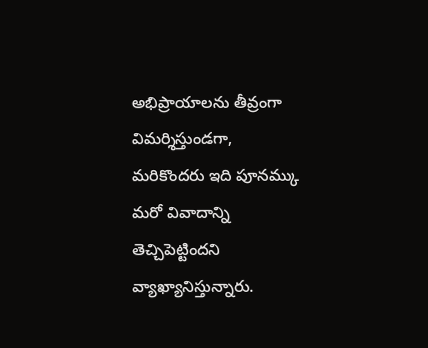అభిప్రాయాలను తీవ్రంగా విమర్శిస్తుండగా, మరికొందరు ఇది పూనమ్కు మరో వివాదాన్ని తెచ్చిపెట్టిందని వ్యాఖ్యానిస్తున్నారు.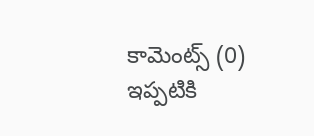కామెంట్స్ (0)
ఇప్పటికి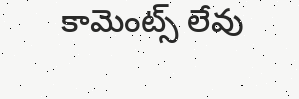కామెంట్స్ లేవు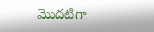మొదటిగా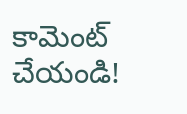కామెంట్ చేయండి!